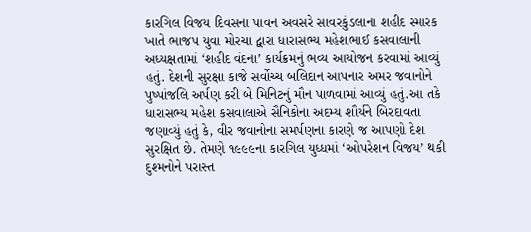કારગિલ વિજય દિવસના પાવન અવસરે સાવરકુંડલાના શહીદ સ્મારક ખાતે ભાજપ યુવા મોરચા દ્વારા ધારાસભ્ય મહેશભાઈ કસવાલાની અધ્યક્ષતામાં ‘શહીદ વંદના’ કાર્યક્રમનું ભવ્ય આયોજન કરવામાં આવ્યું હતું. દેશની સુરક્ષા કાજે સર્વોચ્ચ બલિદાન આપનાર અમર જવાનોને પુષ્પાંજલિ અર્પણ કરી બે મિનિટનું મૌન પાળવામાં આવ્યું હતું.આ તકે ધારાસભ્ય મહેશ કસવાલાએ સૈનિકોના અદમ્ય શૌર્યને બિરદાવતા જણાવ્યું હતું કે, વીર જવાનોના સમર્પણના કારણે જ આપણો દેશ સુરક્ષિત છે. તેમણે ૧૯૯૯ના કારગિલ યુધ્ધમાં ‘ઓપરેશન વિજય’ થકી દુશ્મનોને પરાસ્ત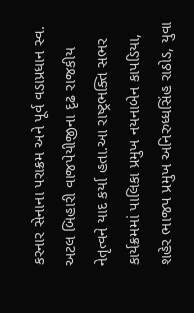કરનાર સેનાના પરાક્રમ અને પૂર્વ વડાપ્રધાન સ્વ. અટલ બિહારી વાજપેયીજીના દૃઢ રાજકીય નેતૃત્વને યાદ કર્યા હતા.આ રાષ્ટ્રભક્તિ સભર કાર્યક્રમમાં પાલિકા પ્રમુખ નયનાબેન કાપડિયા, શહેર ભાજપ પ્રમુખ અનિરુધ્ધસિંહ રાઠોડ, યુવા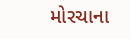મોરચાના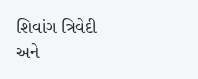શિવાંગ ત્રિવેદી અને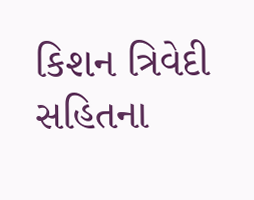કિશન ત્રિવેદી સહિતના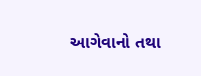આગેવાનો તથા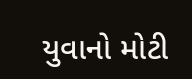યુવાનો મોટી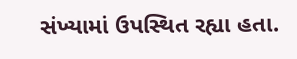સંખ્યામાં ઉપસ્થિત રહ્યા હતા.